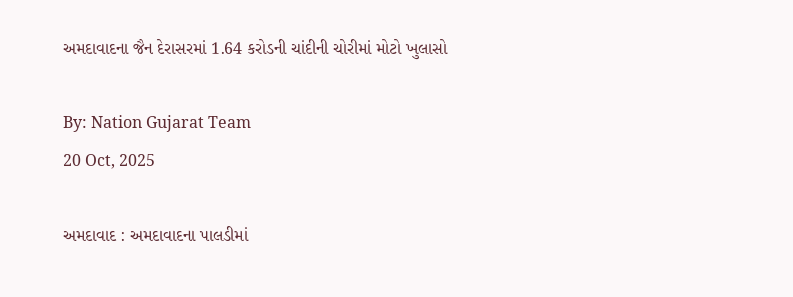અમદાવાદના જૈન દેરાસરમાં 1.64 કરોડની ચાંદીની ચોરીમાં મોટો ખુલાસો

By: Nation Gujarat Team
20 Oct, 2025

અમદાવાદ : અમદાવાદના પાલડીમાં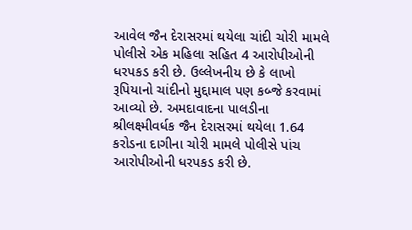આવેલ જૈન દેરાસરમાં થયેલા ચાંદી ચોરી મામલે પોલીસે એક મહિલા સહિત 4 આરોપીઓની ધરપકડ કરી છે. ઉલ્લેખનીય છે કે લાખો રૂપિયાનો ચાંદીનો મુદ્દામાલ પણ કબ્જે કરવામાં આવ્યો છે. અમદાવાદના પાલડીના શ્રીલક્ષ્મીવર્ધક જૈન દેરાસરમાં થયેલા 1.64 કરોડના દાગીના ચોરી મામલે પોલીસે પાંચ આરોપીઓની ધરપકડ કરી છે.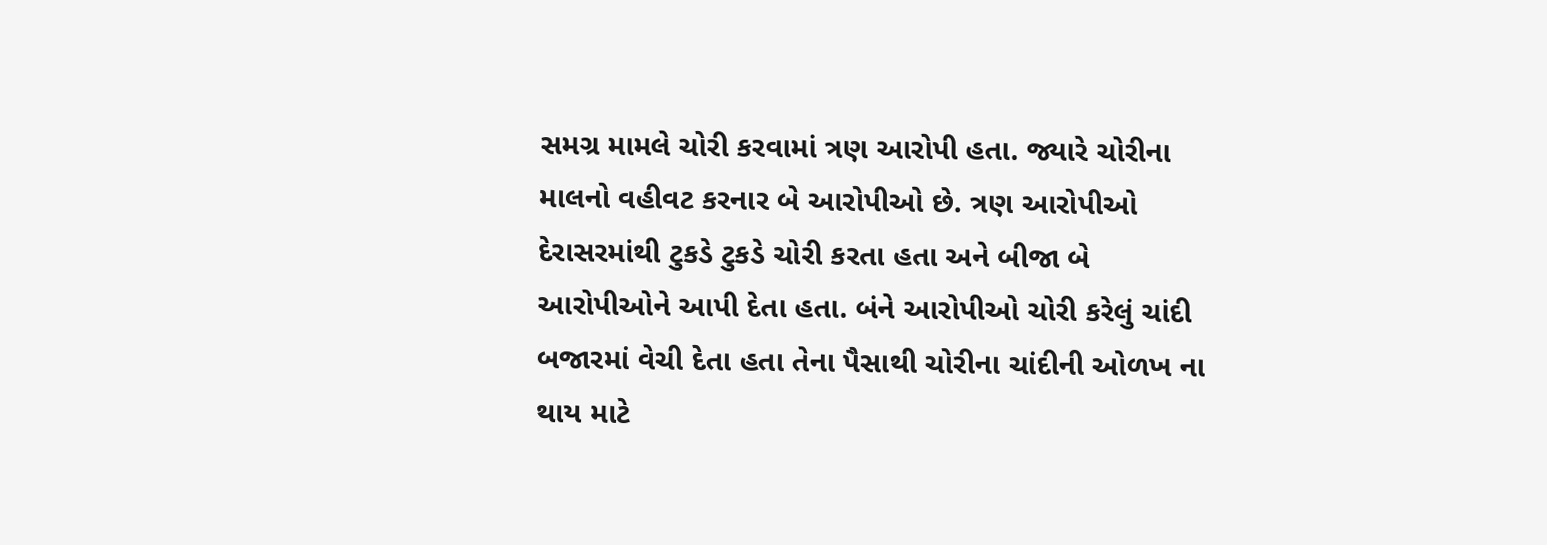સમગ્ર મામલે ચોરી કરવામાં ત્રણ આરોપી હતા. જ્યારે ચોરીના માલનો વહીવટ કરનાર બે આરોપીઓ છે. ત્રણ આરોપીઓ દેરાસરમાંથી ટુકડે ટુકડે ચોરી કરતા હતા અને બીજા બે આરોપીઓને આપી દેતા હતા. બંને આરોપીઓ ચોરી કરેલું ચાંદી બજારમાં વેચી દેતા હતા તેના પૈસાથી ચોરીના ચાંદીની ઓળખ ના થાય માટે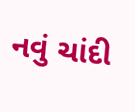નવું ચાંદી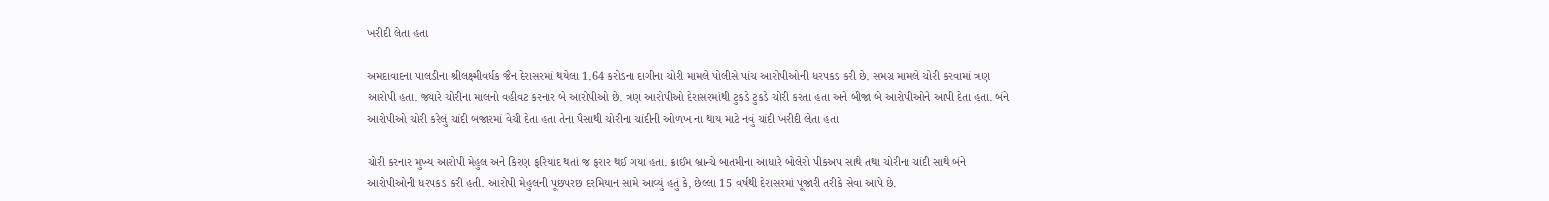ખરીદી લેતા હતા

અમદાવાદના પાલડીના શ્રીલક્ષ્મીવર્ધક જૈન દેરાસરમાં થયેલા 1.64 કરોડના દાગીના ચોરી મામલે પોલીસે પાંચ આરોપીઓની ધરપકડ કરી છે. સમગ્ર મામલે ચોરી કરવામાં ત્રણ આરોપી હતા. જ્યારે ચોરીના માલનો વહીવટ કરનાર બે આરોપીઓ છે. ત્રણ આરોપીઓ દેરાસરમાંથી ટુકડે ટુકડે ચોરી કરતા હતા અને બીજા બે આરોપીઓને આપી દેતા હતા. બંને આરોપીઓ ચોરી કરેલું ચાંદી બજારમાં વેચી દેતા હતા તેના પૈસાથી ચોરીના ચાંદીની ઓળખ ના થાય માટે નવું ચાંદી ખરીદી લેતા હતા

ચોરી કરનાર મુખ્ય આરોપી મેહુલ અને કિરણ ફરિયાદ થતાં જ ફરાર થઈ ગયા હતા. ક્રાઈમ બ્રાન્ચે બાતમીના આધારે બોલેરો પીકઅપ સાથે તથા ચોરીના ચાંદી સાથે બંને આરોપીઓની ધરપકડ કરી હતી. આરોપી મેહુલની પૂછપરછ દરમિયાન સામે આવ્યું હતું કે, છેલ્લા 15 વર્ષથી દેરાસરમાં પૂજારી તરીકે સેવા આપે છે.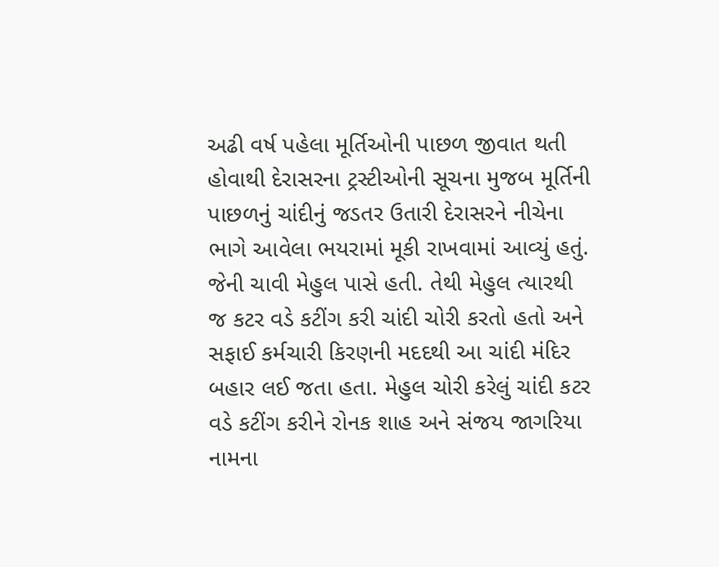અઢી વર્ષ પહેલા મૂર્તિઓની પાછળ જીવાત થતી હોવાથી દેરાસરના ટ્રસ્ટીઓની સૂચના મુજબ મૂર્તિની પાછળનું ચાંદીનું જડતર ઉતારી દેરાસરને નીચેના ભાગે આવેલા ભયરામાં મૂકી રાખવામાં આવ્યું હતું. જેની ચાવી મેહુલ પાસે હતી. તેથી મેહુલ ત્યારથી જ કટર વડે કટીંગ કરી ચાંદી ચોરી કરતો હતો અને સફાઈ કર્મચારી કિરણની મદદથી આ ચાંદી મંદિર બહાર લઈ જતા હતા. મેહુલ ચોરી કરેલું ચાંદી કટર વડે કટીંગ કરીને રોનક શાહ અને સંજય જાગરિયા નામના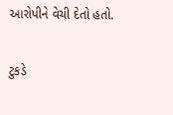આરોપીને વેચી દેતો હતો.

ટુકડે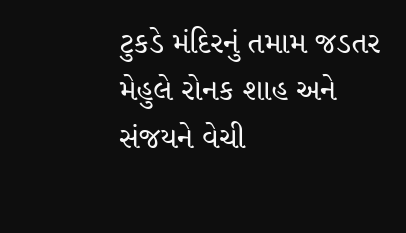ટુકડે મંદિરનું તમામ જડતર મેહુલે રોનક શાહ અને સંજયને વેચી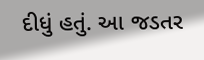દીધું હતું. આ જડતર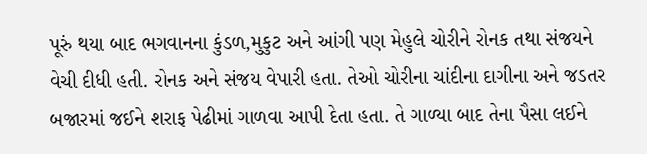પૂરું થયા બાદ ભગવાનના કુંડળ,મુકુટ અને આંગી પણ મેહુલે ચોરીને રોનક તથા સંજયને વેચી દીધી હતી. રોનક અને સંજય વેપારી હતા. તેઓ ચોરીના ચાંદીના દાગીના અને જડતર બજારમાં જઈને શરાફ પેઢીમાં ગાળવા આપી દેતા હતા. તે ગાળ્યા બાદ તેના પૈસા લઈને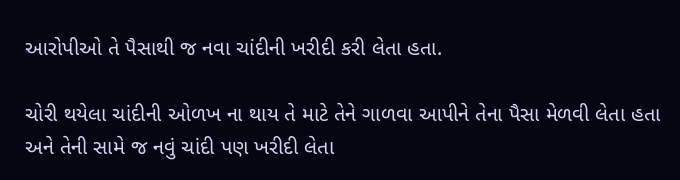આરોપીઓ તે પૈસાથી જ નવા ચાંદીની ખરીદી કરી લેતા હતા.

ચોરી થયેલા ચાંદીની ઓળખ ના થાય તે માટે તેને ગાળવા આપીને તેના પૈસા મેળવી લેતા હતા અને તેની સામે જ નવું ચાંદી પણ ખરીદી લેતા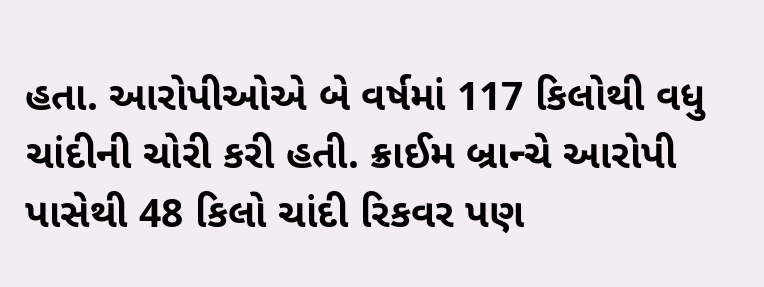હતા. આરોપીઓએ બે વર્ષમાં 117 કિલોથી વધુ ચાંદીની ચોરી કરી હતી. ક્રાઈમ બ્રાન્ચે આરોપી પાસેથી 48 કિલો ચાંદી રિકવર પણ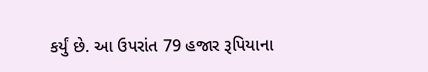કર્યું છે. આ ઉપરાંત 79 હજાર રૂપિયાના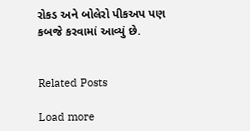રોકડ અને બોલેરો પીકઅપ પણ કબજે કરવામાં આવ્યું છે.


Related Posts

Load more